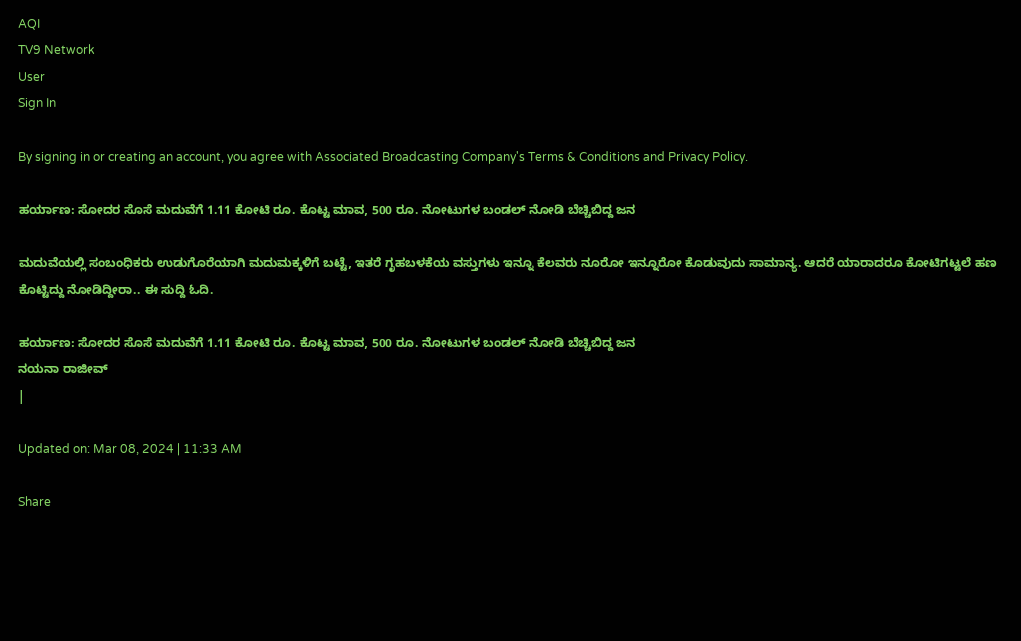AQI
TV9 Network
User
Sign In

By signing in or creating an account, you agree with Associated Broadcasting Company's Terms & Conditions and Privacy Policy.

ಹರ್ಯಾಣ: ಸೋದರ ಸೊಸೆ ಮದುವೆಗೆ 1.11 ಕೋಟಿ ರೂ. ಕೊಟ್ಟ ಮಾವ, 500 ರೂ. ನೋಟುಗಳ ಬಂಡಲ್ ನೋಡಿ ಬೆಚ್ಚಿಬಿದ್ದ ಜನ

ಮದುವೆಯಲ್ಲಿ ಸಂಬಂಧಿಕರು ಉಡುಗೊರೆಯಾಗಿ ಮದುಮಕ್ಕಳಿಗೆ ಬಟ್ಟೆ, ಇತರೆ ಗೃಹಬಳಕೆಯ ವಸ್ತುಗಳು ಇನ್ನೂ ಕೆಲವರು ನೂರೋ ಇನ್ನೂರೋ ಕೊಡುವುದು ಸಾಮಾನ್ಯ. ಆದರೆ ಯಾರಾದರೂ ಕೋಟಿಗಟ್ಟಲೆ ಹಣ ಕೊಟ್ಟಿದ್ದು ನೋಡಿದ್ದೀರಾ.. ಈ ಸುದ್ದಿ ಓದಿ.

ಹರ್ಯಾಣ: ಸೋದರ ಸೊಸೆ ಮದುವೆಗೆ 1.11 ಕೋಟಿ ರೂ. ಕೊಟ್ಟ ಮಾವ, 500 ರೂ. ನೋಟುಗಳ ಬಂಡಲ್ ನೋಡಿ ಬೆಚ್ಚಿಬಿದ್ದ ಜನ
ನಯನಾ ರಾಜೀವ್
|

Updated on: Mar 08, 2024 | 11:33 AM

Share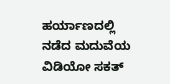ಹರ್ಯಾಣದಲ್ಲಿ ನಡೆದ ಮದುವೆಯ ವಿಡಿಯೋ ಸಕತ್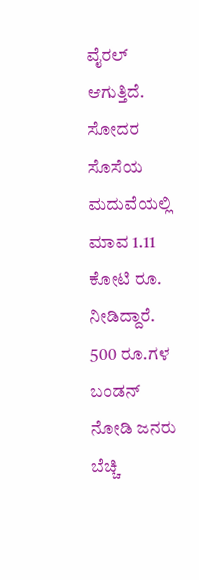ವೈರಲ್ ಆಗುತ್ತಿದೆ. ಸೋದರ ಸೊಸೆಯ ಮದುವೆಯಲ್ಲಿ ಮಾವ 1.11 ಕೋಟಿ ರೂ. ನೀಡಿದ್ದಾರೆ. 500 ರೂ.ಗಳ ಬಂಡನ್ ನೋಡಿ ಜನರು ಬೆಚ್ಚಿ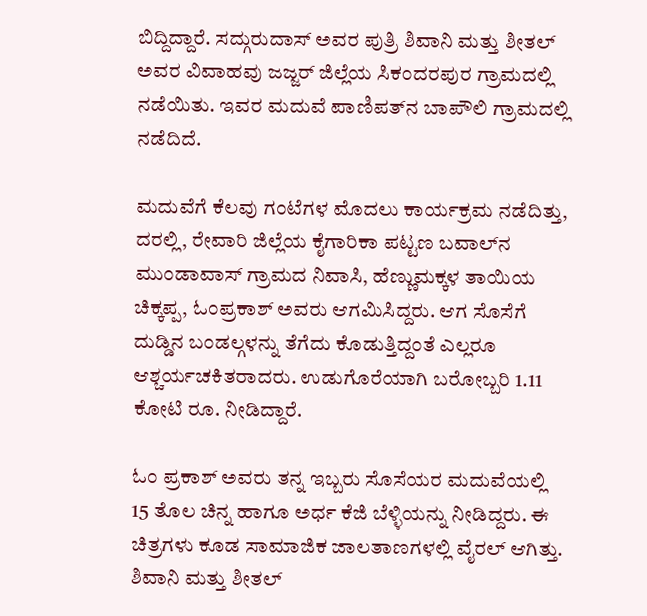ಬಿದ್ದಿದ್ದಾರೆ. ಸದ್ಗುರುದಾಸ್ ಅವರ ಪುತ್ರಿ ಶಿವಾನಿ ಮತ್ತು ಶೀತಲ್ ಅವರ ವಿವಾಹವು ಜಜ್ಜರ್ ಜಿಲ್ಲೆಯ ಸಿಕಂದರಪುರ ಗ್ರಾಮದಲ್ಲಿ ನಡೆಯಿತು. ಇವರ ಮದುವೆ ಪಾಣಿಪತ್‌ನ ಬಾಪೌಲಿ ಗ್ರಾಮದಲ್ಲಿ ನಡೆದಿದೆ.

ಮದುವೆಗೆ ಕೆಲವು ಗಂಟೆಗಳ ಮೊದಲು ಕಾರ್ಯಕ್ರಮ ನಡೆದಿತ್ತು, ದರಲ್ಲಿ, ರೇವಾರಿ ಜಿಲ್ಲೆಯ ಕೈಗಾರಿಕಾ ಪಟ್ಟಣ ಬವಾಲ್‌ನ ಮುಂಡಾವಾಸ್ ಗ್ರಾಮದ ನಿವಾಸಿ, ಹೆಣ್ಣುಮಕ್ಕಳ ತಾಯಿಯ ಚಿಕ್ಕಪ್ಪ, ಓಂಪ್ರಕಾಶ್ ಅವರು ಆಗಮಿಸಿದ್ದರು. ಆಗ ಸೊಸೆಗೆ ದುಡ್ಡಿನ ಬಂಡಲ್ಗಳನ್ನು ತೆಗೆದು ಕೊಡುತ್ತಿದ್ದಂತೆ ಎಲ್ಲರೂ ಆಶ್ಚರ್ಯಚಕಿತರಾದರು. ಉಡುಗೊರೆಯಾಗಿ ಬರೋಬ್ಬರಿ 1.11 ಕೋಟಿ ರೂ. ನೀಡಿದ್ದಾರೆ.

ಓಂ ಪ್ರಕಾಶ್ ಅವರು ತನ್ನ ಇಬ್ಬರು ಸೊಸೆಯರ ಮದುವೆಯಲ್ಲಿ 15 ತೊಲ ಚಿನ್ನ ಹಾಗೂ ಅರ್ಧ ಕೆಜಿ ಬೆಳ್ಳಿಯನ್ನು ನೀಡಿದ್ದರು. ಈ ಚಿತ್ರಗಳು ಕೂಡ ಸಾಮಾಜಿಕ ಜಾಲತಾಣಗಳಲ್ಲಿ ವೈರಲ್ ಆಗಿತ್ತು. ಶಿವಾನಿ ಮತ್ತು ಶೀತಲ್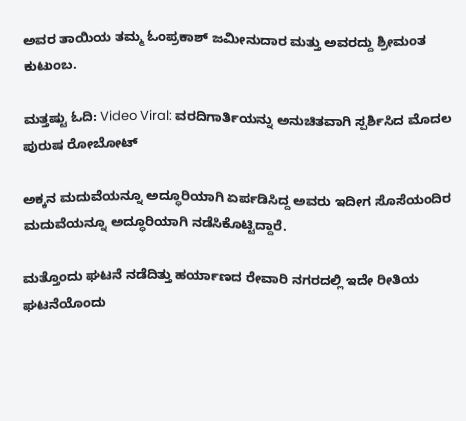ಅವರ ತಾಯಿಯ ತಮ್ಮ ಓಂಪ್ರಕಾಶ್ ಜಮೀನುದಾರ ಮತ್ತು ಅವರದ್ದು ಶ್ರೀಮಂತ ಕುಟುಂಬ.

ಮತ್ತಷ್ಟು ಓದಿ: Video Viral: ವರದಿಗಾರ್ತಿಯನ್ನು ಅನುಚಿತವಾಗಿ ಸ್ಪರ್ಶಿಸಿದ ಮೊದಲ ಪುರುಷ ರೋಬೋಟ್

ಅಕ್ಕನ ಮದುವೆಯನ್ನೂ ಅದ್ಧೂರಿಯಾಗಿ ಏರ್ಪಡಿಸಿದ್ದ ಅವರು ಇದೀಗ ಸೊಸೆಯಂದಿರ ಮದುವೆಯನ್ನೂ ಅದ್ಧೂರಿಯಾಗಿ ನಡೆಸಿಕೊಟ್ಟಿದ್ದಾರೆ.

ಮತ್ತೊಂದು ಘಟನೆ ನಡೆದಿತ್ತು ಹರ್ಯಾಣದ ರೇವಾರಿ ನಗರದಲ್ಲಿ ಇದೇ ರೀತಿಯ ಘಟನೆಯೊಂದು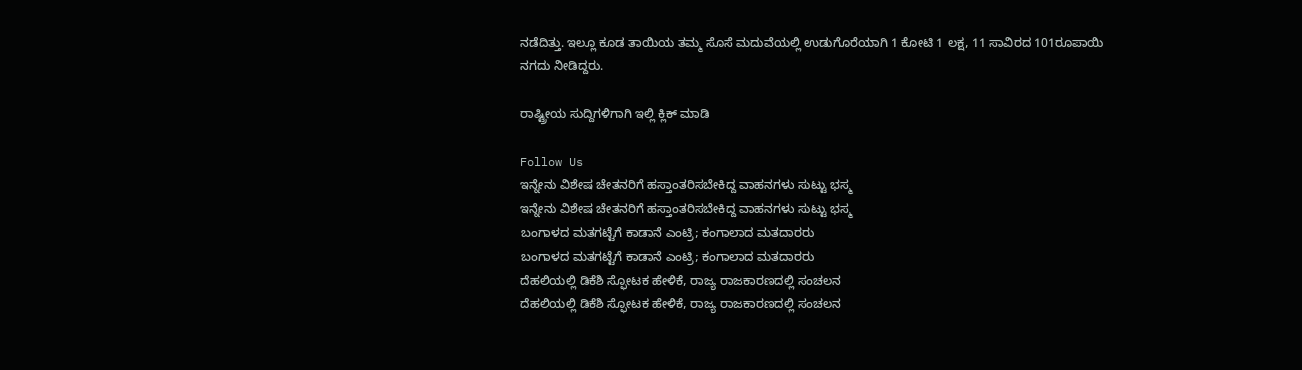ನಡೆದಿತ್ತು. ಇಲ್ಲೂ ಕೂಡ ತಾಯಿಯ ತಮ್ಮ ಸೊಸೆ ಮದುವೆಯಲ್ಲಿ ಉಡುಗೊರೆಯಾಗಿ 1 ಕೋಟಿ 1 ಲಕ್ಷ, 11 ಸಾವಿರದ 101ರೂಪಾಯಿ ನಗದು ನೀಡಿದ್ದರು.

ರಾಷ್ಟ್ರೀಯ ಸುದ್ದಿಗಳಿಗಾಗಿ ಇಲ್ಲಿ ಕ್ಲಿಕ್ ಮಾಡಿ

Follow Us
ಇನ್ನೇನು ವಿಶೇಷ ಚೇತನರಿಗೆ ಹಸ್ತಾಂತರಿಸಬೇಕಿದ್ದ ವಾಹನಗಳು ಸುಟ್ಟು ಭಸ್ಮ
ಇನ್ನೇನು ವಿಶೇಷ ಚೇತನರಿಗೆ ಹಸ್ತಾಂತರಿಸಬೇಕಿದ್ದ ವಾಹನಗಳು ಸುಟ್ಟು ಭಸ್ಮ
ಬಂಗಾಳದ ಮತಗಟ್ಟೆಗೆ ಕಾಡಾನೆ ಎಂಟ್ರಿ; ಕಂಗಾಲಾದ ಮತದಾರರು
ಬಂಗಾಳದ ಮತಗಟ್ಟೆಗೆ ಕಾಡಾನೆ ಎಂಟ್ರಿ; ಕಂಗಾಲಾದ ಮತದಾರರು
ದೆಹಲಿಯಲ್ಲಿ ಡಿಕೆಶಿ ಸ್ಫೋಟಕ ಹೇಳಿಕೆ, ರಾಜ್ಯ ರಾಜಕಾರಣದಲ್ಲಿ ಸಂಚಲನ
ದೆಹಲಿಯಲ್ಲಿ ಡಿಕೆಶಿ ಸ್ಫೋಟಕ ಹೇಳಿಕೆ, ರಾಜ್ಯ ರಾಜಕಾರಣದಲ್ಲಿ ಸಂಚಲನ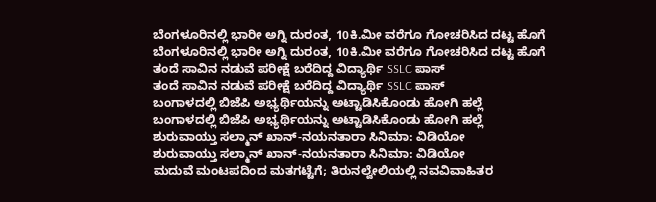ಬೆಂಗಳೂರಿನಲ್ಲಿ ಭಾರೀ ಅಗ್ನಿ ದುರಂತ, 10ಕಿ.ಮೀ ವರೆಗೂ ಗೋಚರಿಸಿದ ದಟ್ಟ ಹೊಗೆ
ಬೆಂಗಳೂರಿನಲ್ಲಿ ಭಾರೀ ಅಗ್ನಿ ದುರಂತ, 10ಕಿ.ಮೀ ವರೆಗೂ ಗೋಚರಿಸಿದ ದಟ್ಟ ಹೊಗೆ
ತಂದೆ ಸಾವಿನ ನಡುವೆ ಪರೀಕ್ಷೆ ಬರೆದಿದ್ದ ವಿದ್ಯಾರ್ಥಿ SSLC ಪಾಸ್
ತಂದೆ ಸಾವಿನ ನಡುವೆ ಪರೀಕ್ಷೆ ಬರೆದಿದ್ದ ವಿದ್ಯಾರ್ಥಿ SSLC ಪಾಸ್
ಬಂಗಾಳದಲ್ಲಿ ಬಿಜೆಪಿ ಅಭ್ಯರ್ಥಿಯನ್ನು ಅಟ್ಟಾಡಿಸಿಕೊಂಡು ಹೋಗಿ ಹಲ್ಲೆ
ಬಂಗಾಳದಲ್ಲಿ ಬಿಜೆಪಿ ಅಭ್ಯರ್ಥಿಯನ್ನು ಅಟ್ಟಾಡಿಸಿಕೊಂಡು ಹೋಗಿ ಹಲ್ಲೆ
ಶುರುವಾಯ್ತು ಸಲ್ಮಾನ್ ಖಾನ್-ನಯನತಾರಾ ಸಿನಿಮಾ: ವಿಡಿಯೋ
ಶುರುವಾಯ್ತು ಸಲ್ಮಾನ್ ಖಾನ್-ನಯನತಾರಾ ಸಿನಿಮಾ: ವಿಡಿಯೋ
ಮದುವೆ ಮಂಟಪದಿಂದ ಮತಗಟ್ಟೆಗೆ; ತಿರುನಲ್ವೇಲಿಯಲ್ಲಿ ನವವಿವಾಹಿತರ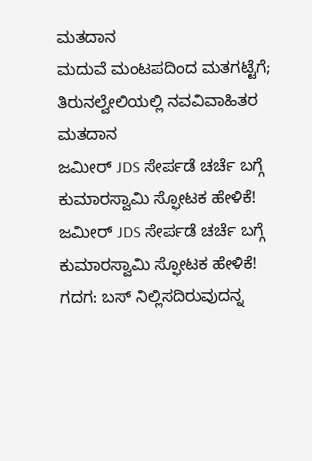ಮತದಾನ
ಮದುವೆ ಮಂಟಪದಿಂದ ಮತಗಟ್ಟೆಗೆ; ತಿರುನಲ್ವೇಲಿಯಲ್ಲಿ ನವವಿವಾಹಿತರ ಮತದಾನ
ಜಮೀರ್ JDS ಸೇರ್ಪಡೆ ಚರ್ಚೆ ಬಗ್ಗೆ ಕುಮಾರಸ್ವಾಮಿ ಸ್ಫೋಟಕ ಹೇಳಿಕೆ!
ಜಮೀರ್ JDS ಸೇರ್ಪಡೆ ಚರ್ಚೆ ಬಗ್ಗೆ ಕುಮಾರಸ್ವಾಮಿ ಸ್ಫೋಟಕ ಹೇಳಿಕೆ!
ಗದಗ: ಬಸ್ ನಿಲ್ಲಿಸದಿರುವುದನ್ನ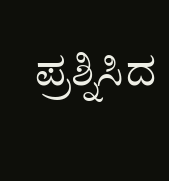ಪ್ರಶ್ನಿಸಿದ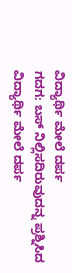ವಿದ್ಯಾರ್ಥಿ ಮೇಲೆ ದರ್ಪ
ಗದಗ: ಬಸ್ ನಿಲ್ಲಿಸದಿರುವುದನ್ನ ಪ್ರಶ್ನಿಸಿದ ವಿದ್ಯಾರ್ಥಿ ಮೇಲೆ ದರ್ಪ